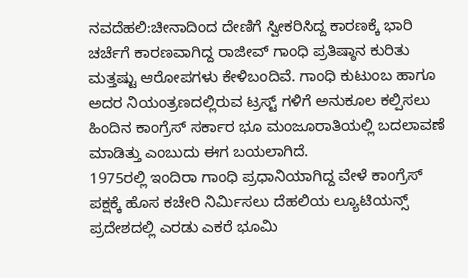ನವದೆಹಲಿ:ಚೀನಾದಿಂದ ದೇಣಿಗೆ ಸ್ವೀಕರಿಸಿದ್ದ ಕಾರಣಕ್ಕೆ ಭಾರಿ ಚರ್ಚೆಗೆ ಕಾರಣವಾಗಿದ್ದ ರಾಜೀವ್ ಗಾಂಧಿ ಪ್ರತಿಷ್ಠಾನ ಕುರಿತು ಮತ್ತಷ್ಟು ಆರೋಪಗಳು ಕೇಳಿಬಂದಿವೆ. ಗಾಂಧಿ ಕುಟುಂಬ ಹಾಗೂ ಅದರ ನಿಯಂತ್ರಣದಲ್ಲಿರುವ ಟ್ರಸ್ಟ್ ಗಳಿಗೆ ಅನುಕೂಲ ಕಲ್ಪಿಸಲು ಹಿಂದಿನ ಕಾಂಗ್ರೆಸ್ ಸರ್ಕಾರ ಭೂ ಮಂಜೂರಾತಿಯಲ್ಲಿ ಬದಲಾವಣೆ ಮಾಡಿತ್ತು ಎಂಬುದು ಈಗ ಬಯಲಾಗಿದೆ.
1975ರಲ್ಲಿ ಇಂದಿರಾ ಗಾಂಧಿ ಪ್ರಧಾನಿಯಾಗಿದ್ದ ವೇಳೆ ಕಾಂಗ್ರೆಸ್ ಪಕ್ಷಕ್ಕೆ ಹೊಸ ಕಚೇರಿ ನಿರ್ವಿುಸಲು ದೆಹಲಿಯ ಲ್ಯೂಟಿಯನ್ಸ್ ಪ್ರದೇಶದಲ್ಲಿ ಎರಡು ಎಕರೆ ಭೂಮಿ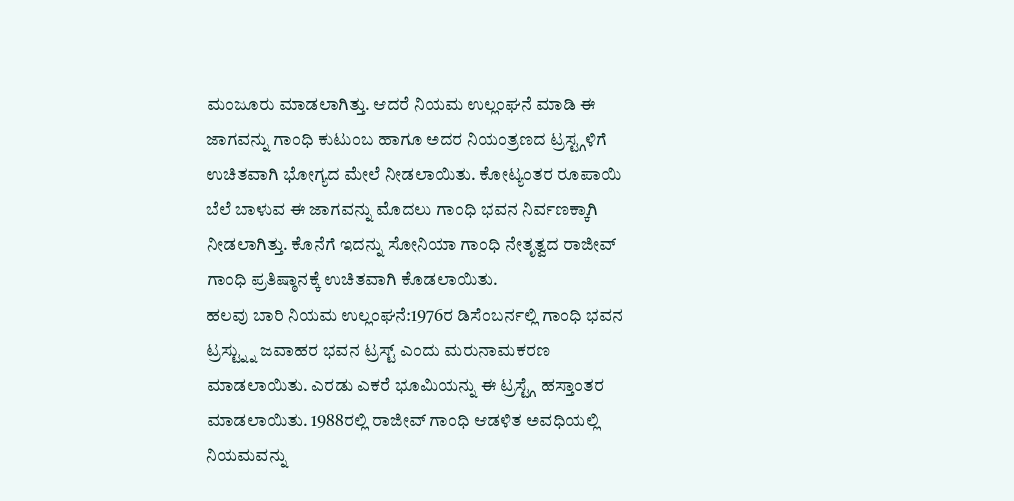ಮಂಜೂರು ಮಾಡಲಾಗಿತ್ತು. ಆದರೆ ನಿಯಮ ಉಲ್ಲಂಘನೆ ಮಾಡಿ ಈ ಜಾಗವನ್ನು ಗಾಂಧಿ ಕುಟುಂಬ ಹಾಗೂ ಅದರ ನಿಯಂತ್ರಣದ ಟ್ರಸ್ಟ್ಗಳಿಗೆ ಉಚಿತವಾಗಿ ಭೋಗ್ಯದ ಮೇಲೆ ನೀಡಲಾಯಿತು. ಕೋಟ್ಯಂತರ ರೂಪಾಯಿ ಬೆಲೆ ಬಾಳುವ ಈ ಜಾಗವನ್ನು ಮೊದಲು ಗಾಂಧಿ ಭವನ ನಿರ್ವಣಕ್ಕಾಗಿ ನೀಡಲಾಗಿತ್ತು. ಕೊನೆಗೆ ಇದನ್ನು ಸೋನಿಯಾ ಗಾಂಧಿ ನೇತೃತ್ವದ ರಾಜೀವ್ ಗಾಂಧಿ ಪ್ರತಿಷ್ಠಾನಕ್ಕೆ ಉಚಿತವಾಗಿ ಕೊಡಲಾಯಿತು.
ಹಲವು ಬಾರಿ ನಿಯಮ ಉಲ್ಲಂಘನೆ:1976ರ ಡಿಸೆಂಬರ್ನಲ್ಲಿ ಗಾಂಧಿ ಭವನ ಟ್ರಸ್ಟ್ನ್ನು ಜವಾಹರ ಭವನ ಟ್ರಸ್ಟ್ ಎಂದು ಮರುನಾಮಕರಣ ಮಾಡಲಾಯಿತು. ಎರಡು ಎಕರೆ ಭೂಮಿಯನ್ನು ಈ ಟ್ರಸ್ಟ್ಗೆ ಹಸ್ತಾಂತರ ಮಾಡಲಾಯಿತು. 1988ರಲ್ಲಿ ರಾಜೀವ್ ಗಾಂಧಿ ಆಡಳಿತ ಅವಧಿಯಲ್ಲಿ ನಿಯಮವನ್ನು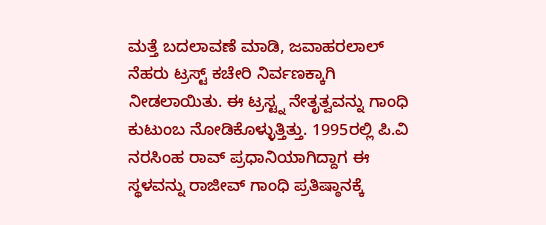ಮತ್ತೆ ಬದಲಾವಣೆ ಮಾಡಿ, ಜವಾಹರಲಾಲ್ ನೆಹರು ಟ್ರಸ್ಟ್ ಕಚೇರಿ ನಿರ್ವಣಕ್ಕಾಗಿ ನೀಡಲಾಯಿತು. ಈ ಟ್ರಸ್ಟ್ನ ನೇತೃತ್ವವನ್ನು ಗಾಂಧಿ ಕುಟುಂಬ ನೋಡಿಕೊಳ್ಳುತ್ತಿತ್ತು. 1995ರಲ್ಲಿ ಪಿ.ವಿ ನರಸಿಂಹ ರಾವ್ ಪ್ರಧಾನಿಯಾಗಿದ್ದಾಗ ಈ ಸ್ಥಳವನ್ನು ರಾಜೀವ್ ಗಾಂಧಿ ಪ್ರತಿಷ್ಠಾನಕ್ಕೆ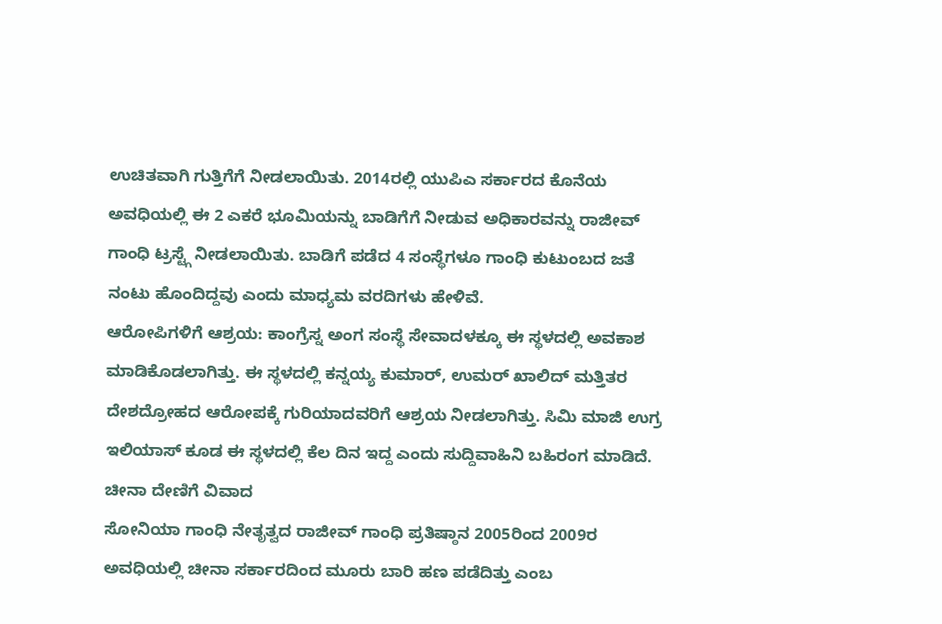ಉಚಿತವಾಗಿ ಗುತ್ತಿಗೆಗೆ ನೀಡಲಾಯಿತು. 2014ರಲ್ಲಿ ಯುಪಿಎ ಸರ್ಕಾರದ ಕೊನೆಯ ಅವಧಿಯಲ್ಲಿ ಈ 2 ಎಕರೆ ಭೂಮಿಯನ್ನು ಬಾಡಿಗೆಗೆ ನೀಡುವ ಅಧಿಕಾರವನ್ನು ರಾಜೀವ್ ಗಾಂಧಿ ಟ್ರಸ್ಟ್ಗೆ ನೀಡಲಾಯಿತು. ಬಾಡಿಗೆ ಪಡೆದ 4 ಸಂಸ್ಥೆಗಳೂ ಗಾಂಧಿ ಕುಟುಂಬದ ಜತೆ ನಂಟು ಹೊಂದಿದ್ದವು ಎಂದು ಮಾಧ್ಯಮ ವರದಿಗಳು ಹೇಳಿವೆ.
ಆರೋಪಿಗಳಿಗೆ ಆಶ್ರಯ: ಕಾಂಗ್ರೆಸ್ನ ಅಂಗ ಸಂಸ್ಥೆ ಸೇವಾದಳಕ್ಕೂ ಈ ಸ್ಥಳದಲ್ಲಿ ಅವಕಾಶ ಮಾಡಿಕೊಡಲಾಗಿತ್ತು. ಈ ಸ್ಥಳದಲ್ಲಿ ಕನ್ನಯ್ಯ ಕುಮಾರ್, ಉಮರ್ ಖಾಲಿದ್ ಮತ್ತಿತರ ದೇಶದ್ರೋಹದ ಆರೋಪಕ್ಕೆ ಗುರಿಯಾದವರಿಗೆ ಆಶ್ರಯ ನೀಡಲಾಗಿತ್ತು. ಸಿಮಿ ಮಾಜಿ ಉಗ್ರ ಇಲಿಯಾಸ್ ಕೂಡ ಈ ಸ್ಥಳದಲ್ಲಿ ಕೆಲ ದಿನ ಇದ್ದ ಎಂದು ಸುದ್ದಿವಾಹಿನಿ ಬಹಿರಂಗ ಮಾಡಿದೆ.
ಚೀನಾ ದೇಣಿಗೆ ವಿವಾದ
ಸೋನಿಯಾ ಗಾಂಧಿ ನೇತೃತ್ವದ ರಾಜೀವ್ ಗಾಂಧಿ ಪ್ರತಿಷ್ಠಾನ 2005ರಿಂದ 2009ರ ಅವಧಿಯಲ್ಲಿ ಚೀನಾ ಸರ್ಕಾರದಿಂದ ಮೂರು ಬಾರಿ ಹಣ ಪಡೆದಿತ್ತು ಎಂಬ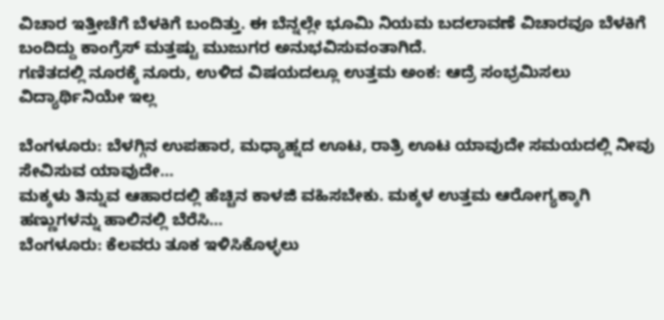ವಿಚಾರ ಇತ್ತೀಚೆಗೆ ಬೆಳಕಿಗೆ ಬಂದಿತ್ತು. ಈ ಬೆನ್ನಲ್ಲೇ ಭೂಮಿ ನಿಯಮ ಬದಲಾವಣೆ ವಿಚಾರವೂ ಬೆಳಕಿಗೆ ಬಂದಿದ್ದು ಕಾಂಗ್ರೆಸ್ ಮತ್ತಷ್ಟು ಮುಜುಗರ ಅನುಭವಿಸುವಂತಾಗಿದೆ.
ಗಣಿತದಲ್ಲಿ ನೂರಕ್ಕೆ ನೂರು, ಉಳಿದ ವಿಷಯದಲ್ಲೂ ಉತ್ತಮ ಅಂಕ: ಆದ್ರೆ ಸಂಭ್ರಮಿಸಲು ವಿದ್ಯಾರ್ಥಿನಿಯೇ ಇಲ್ಲ

ಬೆಂಗಳೂರು: ಬೆಳಗ್ಗಿನ ಉಪಹಾರ, ಮಧ್ಯಾಹ್ನದ ಊಟ, ರಾತ್ರಿ ಊಟ ಯಾವುದೇ ಸಮಯದಲ್ಲಿ ನೀವು ಸೇವಿಸುವ ಯಾವುದೇ…
ಮಕ್ಕಳು ತಿನ್ನುವ ಆಹಾರದಲ್ಲಿ ಹೆಚ್ಚಿನ ಕಾಳಜಿ ವಹಿಸಬೇಕು. ಮಕ್ಕಳ ಉತ್ತಮ ಆರೋಗ್ಯಕ್ಕಾಗಿ ಹಣ್ಣುಗಳನ್ನು ಹಾಲಿನಲ್ಲಿ ಬೆರೆಸಿ…
ಬೆಂಗಳೂರು: ಕೆಲವರು ತೂಕ ಇಳಿಸಿಕೊಳ್ಳಲು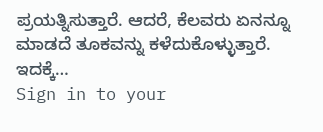ಪ್ರಯತ್ನಿಸುತ್ತಾರೆ. ಆದರೆ, ಕೆಲವರು ಏನನ್ನೂ ಮಾಡದೆ ತೂಕವನ್ನು ಕಳೆದುಕೊಳ್ಳುತ್ತಾರೆ. ಇದಕ್ಕೆ…
Sign in to your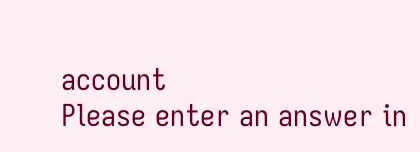account
Please enter an answer in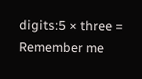digits:5 × three =
Remember me